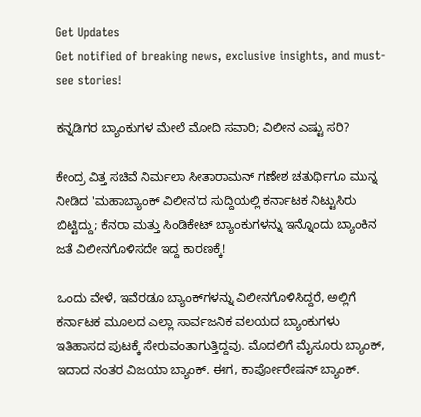Get Updates
Get notified of breaking news, exclusive insights, and must-see stories!

ಕನ್ನಡಿಗರ ಬ್ಯಾಂಕುಗಳ ಮೇಲೆ ಮೋದಿ ಸವಾರಿ; ವಿಲೀನ ಎಷ್ಟು ಸರಿ?

ಕೇಂದ್ರ ವಿತ್ತ ಸಚಿವೆ ನಿರ್ಮಲಾ ಸೀತಾರಾಮನ್ ಗಣೇಶ ಚತುರ್ಥಿಗೂ ಮುನ್ನ ನೀಡಿದ 'ಮಹಾಬ್ಯಾಂಕ್ ವಿಲೀನ'ದ ಸುದ್ದಿಯಲ್ಲಿ ಕರ್ನಾಟಕ ನಿಟ್ಟುಸಿರು ಬಿಟ್ಟಿದ್ದು; ಕೆನರಾ ಮತ್ತು ಸಿಂಡಿಕೇಟ್ ಬ್ಯಾಂಕುಗಳನ್ನು ಇನ್ನೊಂದು ಬ್ಯಾಂಕಿನ ಜತೆ ವಿಲೀನಗೊಳಿಸದೇ ಇದ್ದ ಕಾರಣಕ್ಕೆ!

ಒಂದು ವೇಳೆ, ಇವೆರಡೂ ಬ್ಯಾಂಕ್‌ಗಳನ್ನು ವಿಲೀನಗೊಳಿಸಿದ್ದರೆ, ಅಲ್ಲಿಗೆ ಕರ್ನಾಟಕ ಮೂಲದ ಎಲ್ಲಾ ಸಾರ್ವಜನಿಕ ವಲಯದ ಬ್ಯಾಂಕುಗಳು ಇತಿಹಾಸದ ಪುಟಕ್ಕೆ ಸೇರುವಂತಾಗುತ್ತಿದ್ದವು. ಮೊದಲಿಗೆ ಮೈಸೂರು ಬ್ಯಾಂಕ್, ಇದಾದ ನಂತರ ವಿಜಯಾ ಬ್ಯಾಂಕ್. ಈಗ, ಕಾರ್ಪೋರೇಷನ್ ಬ್ಯಾಂಕ್.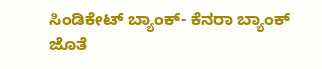ಸಿಂಡಿಕೇಟ್ ಬ್ಯಾಂಕ್- ಕೆನರಾ ಬ್ಯಾಂಕ್ ಜೊತೆ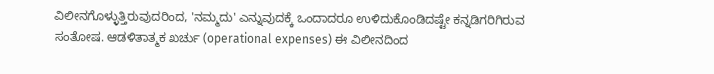ವಿಲೀನಗೊಳ್ಳುತ್ತಿರುವುದರಿಂದ, 'ನಮ್ಮದು' ಎನ್ನುವುದಕ್ಕೆ ಒಂದಾದರೂ ಉಳಿದುಕೊಂಡಿದಷ್ಟೇ ಕನ್ನಡಿಗರಿಗಿರುವ ಸಂತೋಷ. ಆಡಳಿತಾತ್ಮಕ ಖರ್ಚು (operational expenses) ಈ ವಿಲೀನದಿಂದ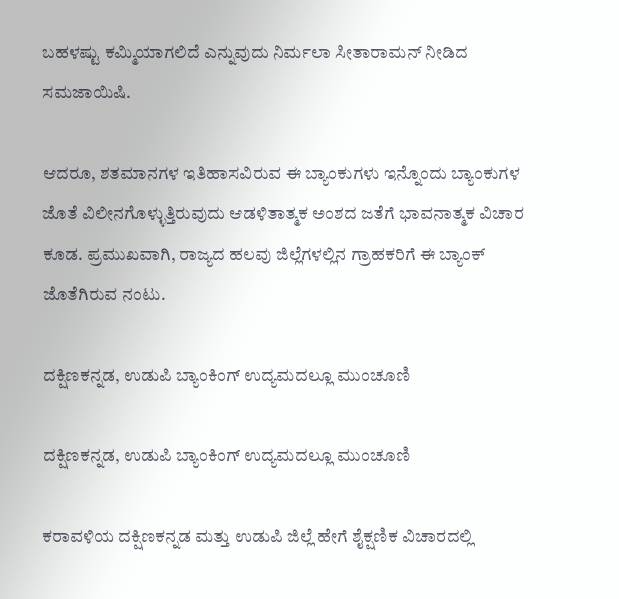ಬಹಳಷ್ಟು ಕಮ್ಮಿಯಾಗಲಿದೆ ಎನ್ನುವುದು ನಿರ್ಮಲಾ ಸೀತಾರಾಮನ್‌ ನೀಡಿದ ಸಮಜಾಯಿಷಿ.

ಆದರೂ, ಶತಮಾನಗಳ ಇತಿಹಾಸವಿರುವ ಈ ಬ್ಯಾಂಕುಗಳು ಇನ್ನೊಂದು ಬ್ಯಾಂಕುಗಳ ಜೊತೆ ವಿಲೀನಗೊಳ್ಳುತ್ತಿರುವುದು ಆಡಳಿತಾತ್ಮಕ ಅಂಶದ ಜತೆಗೆ ಭಾವನಾತ್ಮಕ ವಿಚಾರ ಕೂಡ. ಪ್ರಮುಖವಾಗಿ, ರಾಜ್ಯದ ಹಲವು ಜಿಲ್ಲೆಗಳಲ್ಲಿನ ಗ್ರಾಹಕರಿಗೆ ಈ ಬ್ಯಾಂಕ್ ಜೊತೆಗಿರುವ ನಂಟು.

ದಕ್ಷಿಣಕನ್ನಡ, ಉಡುಪಿ ಬ್ಯಾಂಕಿಂಗ್ ಉದ್ಯಮದಲ್ಲೂ ಮುಂಚೂಣಿ

ದಕ್ಷಿಣಕನ್ನಡ, ಉಡುಪಿ ಬ್ಯಾಂಕಿಂಗ್ ಉದ್ಯಮದಲ್ಲೂ ಮುಂಚೂಣಿ

ಕರಾವಳಿಯ ದಕ್ಷಿಣಕನ್ನಡ ಮತ್ತು ಉಡುಪಿ ಜಿಲ್ಲೆ ಹೇಗೆ ಶೈಕ್ಷಣಿಕ ವಿಚಾರದಲ್ಲಿ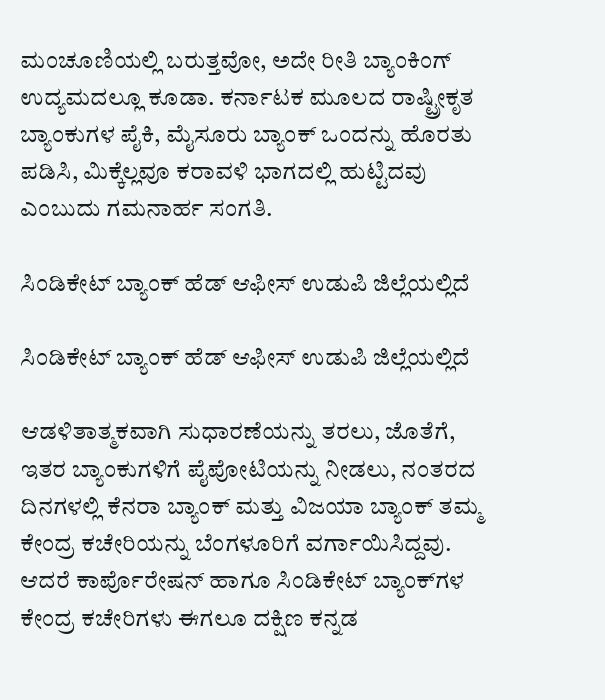ಮಂಚೂಣಿಯಲ್ಲಿ ಬರುತ್ತವೋ, ಅದೇ ರೀತಿ ಬ್ಯಾಂಕಿಂಗ್ ಉದ್ಯಮದಲ್ಲೂ ಕೂಡಾ. ಕರ್ನಾಟಕ ಮೂಲದ ರಾಷ್ಟ್ರೀಕೃತ ಬ್ಯಾಂಕುಗಳ ಪೈಕಿ, ಮೈಸೂರು ಬ್ಯಾಂಕ್ ಒಂದನ್ನು ಹೊರತು ಪಡಿಸಿ, ಮಿಕ್ಕೆಲ್ಲವೂ ಕರಾವಳಿ ಭಾಗದಲ್ಲಿ ಹುಟ್ಟಿದವು ಎಂಬುದು ಗಮನಾರ್ಹ ಸಂಗತಿ.

ಸಿಂಡಿಕೇಟ್ ಬ್ಯಾಂಕ್ ಹೆಡ್ ಆಫೀಸ್ ಉಡುಪಿ ಜಿಲ್ಲೆಯಲ್ಲಿದೆ

ಸಿಂಡಿಕೇಟ್ ಬ್ಯಾಂಕ್ ಹೆಡ್ ಆಫೀಸ್ ಉಡುಪಿ ಜಿಲ್ಲೆಯಲ್ಲಿದೆ

ಆಡಳಿತಾತ್ಮಕವಾಗಿ ಸುಧಾರಣೆಯನ್ನು ತರಲು, ಜೊತೆಗೆ, ಇತರ ಬ್ಯಾಂಕುಗಳಿಗೆ ಪೈಪೋಟಿಯನ್ನು ನೀಡಲು, ನಂತರದ ದಿನಗಳಲ್ಲಿ ಕೆನರಾ ಬ್ಯಾಂಕ್ ಮತ್ತು ವಿಜಯಾ ಬ್ಯಾಂಕ್ ತಮ್ಮ ಕೇಂದ್ರ ಕಚೇರಿಯನ್ನು ಬೆಂಗಳೂರಿಗೆ ವರ್ಗಾಯಿಸಿದ್ದವು. ಆದರೆ ಕಾರ್ಪೊರೇಷನ್ ಹಾಗೂ ಸಿಂಡಿಕೇಟ್‌ ಬ್ಯಾಂಕ್‌ಗಳ ಕೇಂದ್ರ ಕಚೇರಿಗಳು ಈಗಲೂ ದಕ್ಷಿಣ ಕನ್ನಡ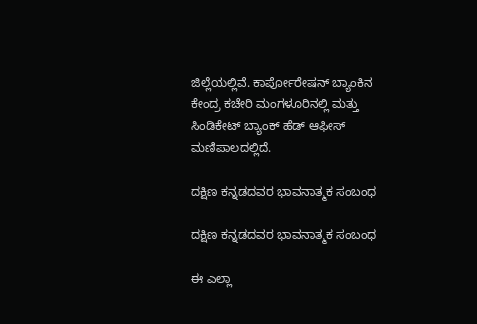ಜಿಲ್ಲೆಯಲ್ಲಿವೆ. ಕಾರ್ಪೋರೇಷನ್ ಬ್ಯಾಂಕಿನ ಕೇಂದ್ರ ಕಚೇರಿ ಮಂಗಳೂರಿನಲ್ಲಿ ಮತ್ತು ಸಿಂಡಿಕೇಟ್ ಬ್ಯಾಂಕ್ ಹೆಡ್ ಆಫೀಸ್ ಮಣಿಪಾಲದಲ್ಲಿದೆ.

ದಕ್ಷಿಣ ಕನ್ನಡದವರ ಭಾವನಾತ್ಮಕ ಸಂಬಂಧ

ದಕ್ಷಿಣ ಕನ್ನಡದವರ ಭಾವನಾತ್ಮಕ ಸಂಬಂಧ

ಈ ಎಲ್ಲಾ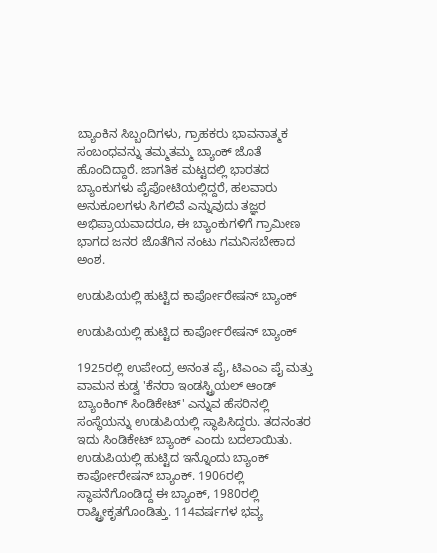ಬ್ಯಾಂಕಿನ ಸಿಬ್ಬಂದಿಗಳು, ಗ್ರಾಹಕರು ಭಾವನಾತ್ಮಕ ಸಂಬಂಧವನ್ನು ತಮ್ಮತಮ್ಮ ಬ್ಯಾಂಕ್ ಜೊತೆ ಹೊಂದಿದ್ದಾರೆ. ಜಾಗತಿಕ ಮಟ್ಟದಲ್ಲಿ ಭಾರತದ ಬ್ಯಾಂಕುಗಳು ಪೈಪೋಟಿಯಲ್ಲಿದ್ದರೆ, ಹಲವಾರು ಅನುಕೂಲಗಳು ಸಿಗಲಿವೆ ಎನ್ನುವುದು ತಜ್ಞರ ಅಭಿಪ್ರಾಯವಾದರೂ, ಈ ಬ್ಯಾಂಕುಗಳಿಗೆ ಗ್ರಾಮೀಣ ಭಾಗದ ಜನರ ಜೊತೆಗಿನ ನಂಟು ಗಮನಿಸಬೇಕಾದ ಅಂಶ.

ಉಡುಪಿಯಲ್ಲಿ ಹುಟ್ಟಿದ ಕಾರ್ಪೋರೇಷನ್ ಬ್ಯಾಂಕ್

ಉಡುಪಿಯಲ್ಲಿ ಹುಟ್ಟಿದ ಕಾರ್ಪೋರೇಷನ್ ಬ್ಯಾಂಕ್

1925ರಲ್ಲಿ ಉಪೇಂದ್ರ ಅನಂತ ಪೈ, ಟಿಎಂಎ ಪೈ ಮತ್ತು ವಾಮನ ಕುಡ್ವ 'ಕೆನರಾ ಇಂಡಸ್ಟ್ರಿಯಲ್ ಆಂಡ್ ಬ್ಯಾಂಕಿಂಗ್ ಸಿಂಡಿಕೇಟ್' ಎನ್ನುವ ಹೆಸರಿನಲ್ಲಿ ಸಂಸ್ಥೆಯನ್ನು ಉಡುಪಿಯಲ್ಲಿ ಸ್ಥಾಪಿಸಿದ್ದರು. ತದನಂತರ ಇದು ಸಿಂಡಿಕೇಟ್ ಬ್ಯಾಂಕ್ ಎಂದು ಬದಲಾಯಿತು. ಉಡುಪಿಯಲ್ಲಿ ಹುಟ್ಟಿದ ಇನ್ನೊಂದು ಬ್ಯಾಂಕ್ ಕಾರ್ಪೋರೇಷನ್ ಬ್ಯಾಂಕ್. 1906ರಲ್ಲಿ ಸ್ಥಾಪನೆಗೊಂಡಿದ್ದ ಈ ಬ್ಯಾಂಕ್, 1980ರಲ್ಲಿ ರಾಷ್ಟ್ರೀಕೃತಗೊಂಡಿತ್ತು. 114ವರ್ಷಗಳ ಭವ್ಯ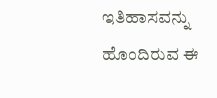ಇತಿಹಾಸವನ್ನು ಹೊಂದಿರುವ ಈ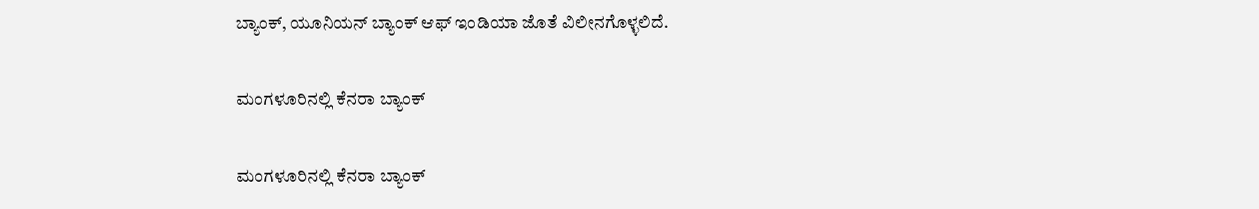ಬ್ಯಾಂಕ್, ಯೂನಿಯನ್ ಬ್ಯಾಂಕ್ ಆಫ್ ಇಂಡಿಯಾ ಜೊತೆ ವಿಲೀನಗೊಳ್ಳಲಿದೆ.

ಮಂಗಳೂರಿನಲ್ಲಿ ಕೆನರಾ ಬ್ಯಾಂಕ್

ಮಂಗಳೂರಿನಲ್ಲಿ ಕೆನರಾ ಬ್ಯಾಂಕ್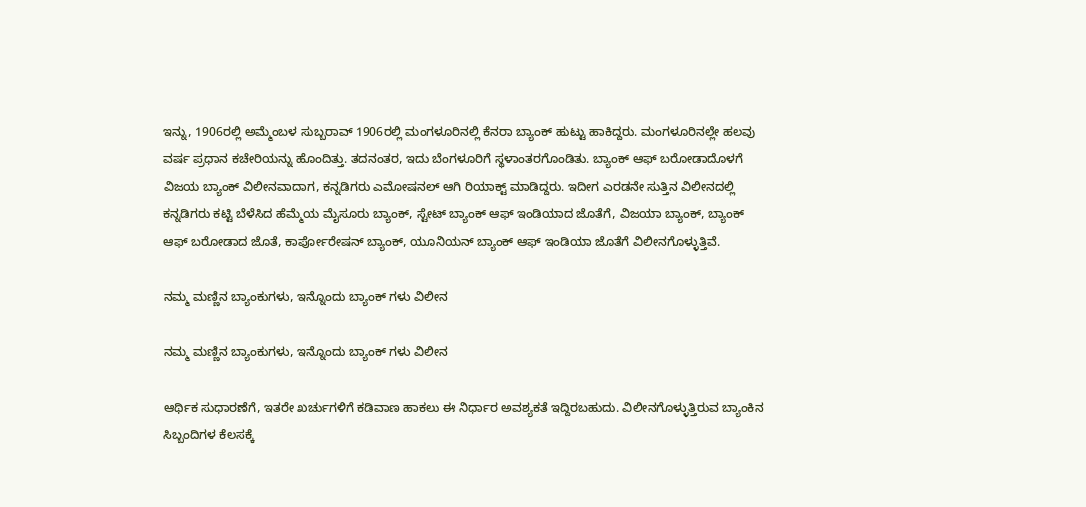ಇನ್ನು, 1906ರಲ್ಲಿ ಅಮ್ಮೆಂಬಳ ಸುಬ್ಬರಾವ್ 1906ರಲ್ಲಿ ಮಂಗಳೂರಿನಲ್ಲಿ ಕೆನರಾ ಬ್ಯಾಂಕ್ ಹುಟ್ಟು ಹಾಕಿದ್ದರು. ಮಂಗಳೂರಿನಲ್ಲೇ ಹಲವು ವರ್ಷ ಪ್ರಧಾನ ಕಚೇರಿಯನ್ನು ಹೊಂದಿತ್ತು. ತದನಂತರ, ಇದು ಬೆಂಗಳೂರಿಗೆ ಸ್ಥಳಾಂತರಗೊಂಡಿತು. ಬ್ಯಾಂಕ್ ಆಫ್ ಬರೋಡಾದೊಳಗೆ ವಿಜಯ ಬ್ಯಾಂಕ್ ವಿಲೀನವಾದಾಗ, ಕನ್ನಡಿಗರು ಎಮೋಷನಲ್ ಆಗಿ ರಿಯಾಕ್ಟ್‌ ಮಾಡಿದ್ದರು. ಇದೀಗ ಎರಡನೇ ಸುತ್ತಿನ ವಿಲೀನದಲ್ಲಿ ಕನ್ನಡಿಗರು ಕಟ್ಟಿ ಬೆಳೆಸಿದ ಹೆಮ್ಮೆಯ ಮೈಸೂರು ಬ್ಯಾಂಕ್, ಸ್ಟೇಟ್ ಬ್ಯಾಂಕ್ ಆಫ್ ಇಂಡಿಯಾದ ಜೊತೆಗೆ, ವಿಜಯಾ ಬ್ಯಾಂಕ್, ಬ್ಯಾಂಕ್ ಆಫ್ ಬರೋಡಾದ ಜೊತೆ, ಕಾರ್ಪೋರೇಷನ್ ಬ್ಯಾಂಕ್, ಯೂನಿಯನ್ ಬ್ಯಾಂಕ್ ಆಫ್ ಇಂಡಿಯಾ ಜೊತೆಗೆ ವಿಲೀನಗೊಳ್ಳುತ್ತಿವೆ.

ನಮ್ಮ ಮಣ್ಣಿನ ಬ್ಯಾಂಕುಗಳು, ಇನ್ನೊಂದು ಬ್ಯಾಂಕ್ ಗಳು ವಿಲೀನ

ನಮ್ಮ ಮಣ್ಣಿನ ಬ್ಯಾಂಕುಗಳು, ಇನ್ನೊಂದು ಬ್ಯಾಂಕ್ ಗಳು ವಿಲೀನ

ಆರ್ಥಿಕ ಸುಧಾರಣೆಗೆ, ಇತರೇ ಖರ್ಚುಗಳಿಗೆ ಕಡಿವಾಣ ಹಾಕಲು ಈ ನಿರ್ಧಾರ ಅವಶ್ಯಕತೆ ಇದ್ದಿರಬಹುದು. ವಿಲೀನಗೊಳ್ಳುತ್ತಿರುವ ಬ್ಯಾಂಕಿನ ಸಿಬ್ಬಂದಿಗಳ ಕೆಲಸಕ್ಕೆ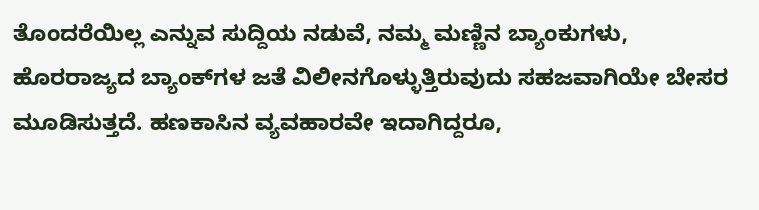ತೊಂದರೆಯಿಲ್ಲ ಎನ್ನುವ ಸುದ್ದಿಯ ನಡುವೆ, ನಮ್ಮ ಮಣ್ಣಿನ ಬ್ಯಾಂಕುಗಳು, ಹೊರರಾಜ್ಯದ ಬ್ಯಾಂಕ್‌ಗಳ ಜತೆ ವಿಲೀನಗೊಳ್ಳುತ್ತಿರುವುದು ಸಹಜವಾಗಿಯೇ ಬೇಸರ ಮೂಡಿಸುತ್ತದೆ. ಹಣಕಾಸಿನ ವ್ಯವಹಾರವೇ ಇದಾಗಿದ್ದರೂ,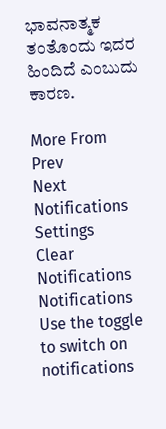ಭಾವನಾತ್ಮಕ ತಂತೊಂದು ಇದರ ಹಿಂದಿದೆ ಎಂಬುದು ಕಾರಣ.

More From
Prev
Next
Notifications
Settings
Clear Notifications
Notifications
Use the toggle to switch on notifications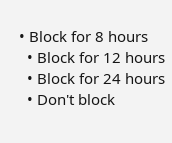• Block for 8 hours
  • Block for 12 hours
  • Block for 24 hours
  • Don't block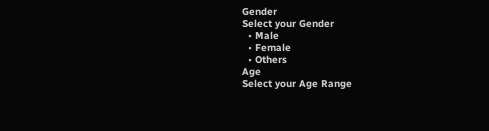Gender
Select your Gender
  • Male
  • Female
  • Others
Age
Select your Age Range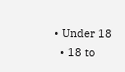• Under 18
  • 18 to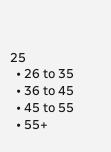25
  • 26 to 35
  • 36 to 45
  • 45 to 55
  • 55+